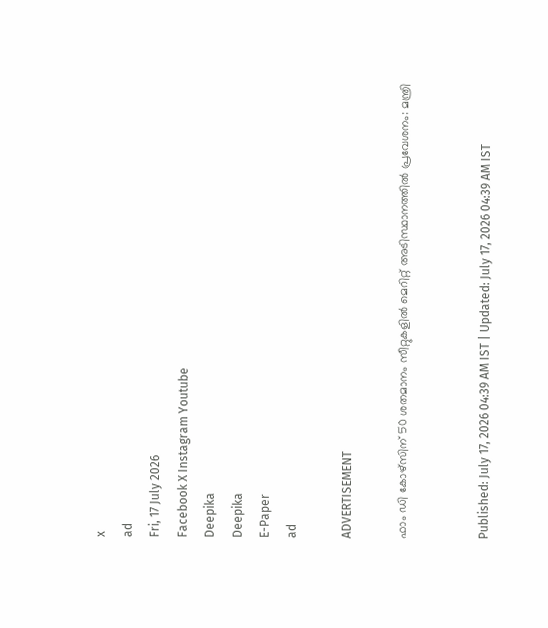x
ad
Fri, 17 July 2026
Facebook X Instagram Youtube
Deepika
Deepika
E-Paper
ad

ADVERTISEMENT

ഫാം ഡി കോഴ്‌സിന് 50 ശതമാനം സീറ്റുകളിൽ മെറിറ്റ് അടിസ്ഥാനത്തിൽ പ്രവേശനം: മന്ത്രി


Published: July 17, 2026 04:39 AM IST | Updated: July 17, 2026 04:39 AM IST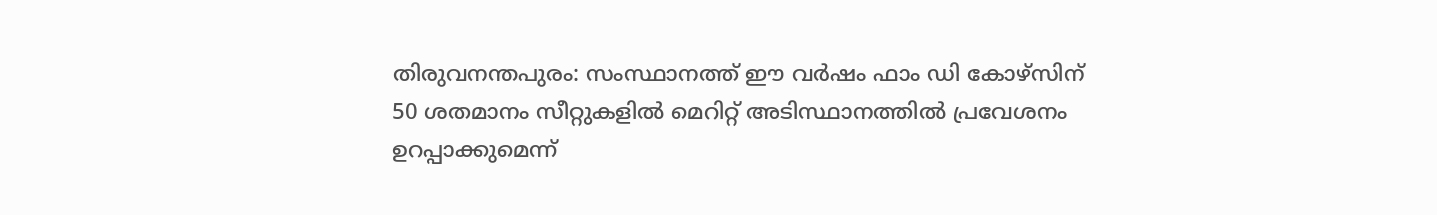തിരുവനന്തപുരം: സംസ്ഥാനത്ത് ഈ വർഷം ഫാം ഡി കോഴ്‌സിന് 50 ശതമാനം സീറ്റുകളിൽ മെറിറ്റ് അടിസ്ഥാനത്തിൽ പ്രവേശനം ഉറപ്പാക്കുമെന്ന്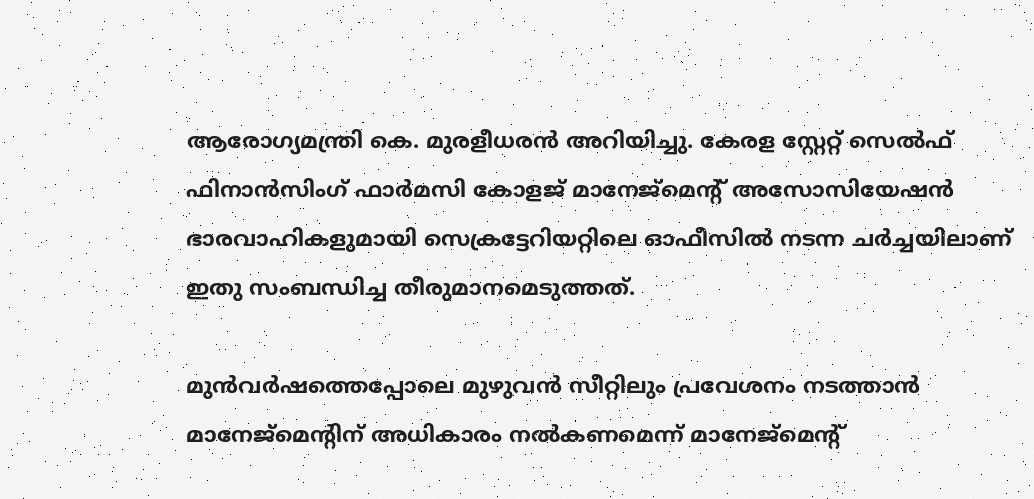ആരോഗ്യമന്ത്രി കെ. മുരളീധരൻ അറിയിച്ചു. കേരള സ്റ്റേറ്റ് സെൽഫ് ഫിനാൻസിംഗ് ഫാർമസി കോളജ് മാനേജ്‌മെന്‍റ് അസോസിയേഷൻ ഭാരവാഹികളുമായി സെക്രട്ടേറിയറ്റിലെ ഓഫീസിൽ നടന്ന ചർച്ചയിലാണ് ഇതു സംബന്ധിച്ച തീരുമാനമെടുത്തത്.

മുൻവർഷത്തെപ്പോലെ മുഴുവൻ സീറ്റിലും പ്രവേശനം നടത്താൻ മാനേജ്‌മെന്‍റിന് അധികാരം നൽകണമെന്ന് മാനേജ്‌മെന്‍റ്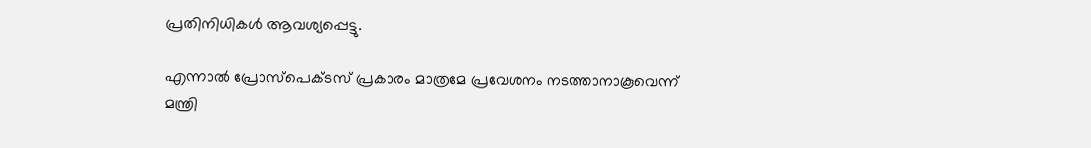പ്രതിനിധികൾ ആവശ്യപ്പെട്ടു.

എന്നാൽ പ്രോസ്‌പെക്ടസ് പ്രകാരം മാത്രമേ പ്രവേശനം നടത്താനാകൂവെന്ന് മന്ത്രി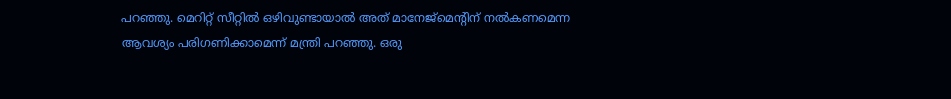പറഞ്ഞു. മെറിറ്റ് സീറ്റിൽ ഒഴിവുണ്ടായാൽ അത് മാനേജ്‌മെന്‍റിന് നൽകണമെന്ന ആവശ്യം പരിഗണിക്കാമെന്ന് മന്ത്രി പറഞ്ഞു. ഒരു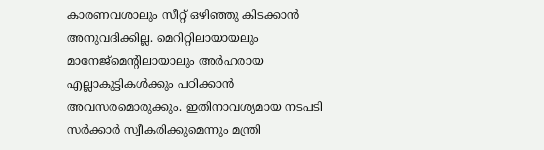കാരണവശാലും സീറ്റ് ഒഴിഞ്ഞു കിടക്കാൻ അനുവദിക്കില്ല. മെറിറ്റിലായായലും മാനേജ്‌മെന്‍റിലായാലും അർഹരായ എല്ലാകുട്ടികൾക്കും പഠിക്കാൻ അവസരമൊരുക്കും. ഇതിനാവശ്യമായ നടപടി സർക്കാർ സ്വീകരിക്കുമെന്നും മന്ത്രി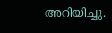അറിയിച്ചു.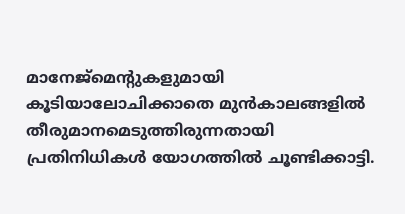മാനേജ്‌മെന്‍റുകളുമായി കൂടിയാലോചിക്കാതെ മുൻകാലങ്ങളിൽ തീരുമാനമെടുത്തിരുന്നതായി പ്രതിനിധികൾ യോഗത്തിൽ ചൂണ്ടിക്കാട്ടി.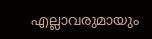എല്ലാവരുമായും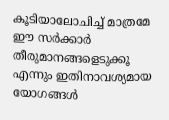കൂടിയാലോചിച്ച് മാത്രമേ ഈ സർക്കാർ തീരുമാനങ്ങളെടുക്കൂ എന്നും ഇതിനാവശ്യമായ യോഗങ്ങൾ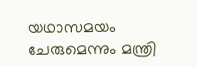യഥാസമയം ചേരുമെന്നും മന്ത്രി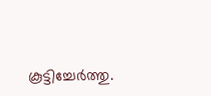കൂട്ടിച്ചേർത്തു.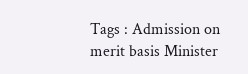Tags : Admission on merit basis Minister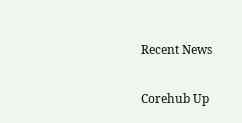Recent News

Corehub Up